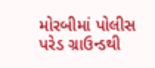મોરબીમાં પોલીસ પરેડ ગ્રાઉન્ડથી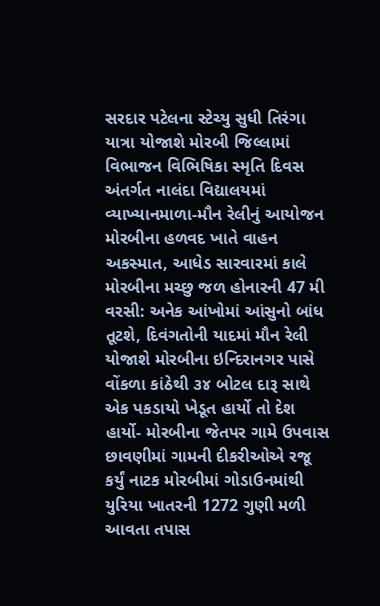સરદાર પટેલના સ્ટેચ્યુ સુધી તિરંગા યાત્રા યોજાશે મોરબી જિલ્લામાં વિભાજન વિભિષિકા સ્મૃતિ દિવસ અંતર્ગત નાલંદા વિદ્યાલયમાં વ્યાખ્યાનમાળા-મૌન રેલીનું આયોજન મોરબીના હળવદ ખાતે વાહન અકસ્માત, આધેડ સારવારમાં કાલે મોરબીના મચ્છુ જળ હોનારની 47 મી વરસી: અનેક આંખોમાં આંસુનો બાંધ તૂટશે, દિવંગતોની યાદમાં મૌન રેલી યોજાશે મોરબીના ઇન્દિરાનગર પાસે વોંકળા કાંઠેથી ૩૪ બોટલ દારૂ સાથે એક પકડાયો ખેડૂત હાર્યો તો દેશ હાર્યો- મોરબીના જેતપર ગામે ઉપવાસ છાવણીમાં ગામની દીકરીઓએ રજૂ કર્યું નાટક મોરબીમાં ગોડાઉનમાંથી યુરિયા ખાતરની 1272 ગુણી મળી આવતા તપાસ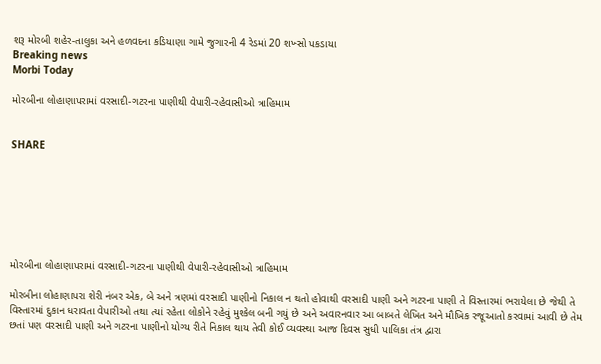શરૂ મોરબી શહેર-તાલુકા અને હળવદના કડિયાણા ગામે જુગારની 4 રેડમાં 20 શખ્સો પકડાયા
Breaking news
Morbi Today

મોરબીના લોહાણાપરામાં વરસાદી-ગટરના પાણીથી વેપારી-રહેવાસીઓ ત્રાહિમામ


SHARE







મોરબીના લોહાણાપરામાં વરસાદી-ગટરના પાણીથી વેપારી-રહેવાસીઓ ત્રાહિમામ

મોરબીના લોહાણાપરા શેરી નંબર એક, બે અને ત્રણમાં વરસાદી પાણીનો નિકાલ ન થતો હોવાથી વરસાદી પાણી અને ગટરના પાણી તે વિસ્તારમાં ભરાયેલા છે જેથી તે વિસ્તારમાં દુકાન ધરાવતા વેપારીઓ તથા ત્યાં રહેતા લોકોને રહેવું મુશ્કેલ બની ગયું છે અને અવારનવાર આ બાબતે લેખિત અને મૌખિક રજૂઆતો કરવામાં આવી છે તેમ છતાં પણ વરસાદી પાણી અને ગટરના પાણીનો યોગ્ય રીતે નિકાલ થાય તેવી કોઈ વ્યવસ્થા આજ દિવસ સુધી પાલિકા તંત્ર દ્વારા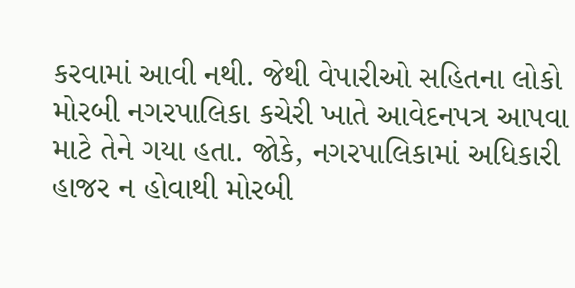કરવામાં આવી નથી. જેથી વેપારીઓ સહિતના લોકો મોરબી નગરપાલિકા કચેરી ખાતે આવેદનપત્ર આપવા માટે તેને ગયા હતા. જોકે, નગરપાલિકામાં અધિકારી હાજર ન હોવાથી મોરબી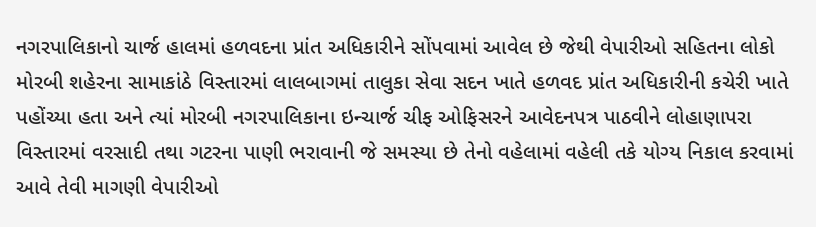નગરપાલિકાનો ચાર્જ હાલમાં હળવદના પ્રાંત અધિકારીને સોંપવામાં આવેલ છે જેથી વેપારીઓ સહિતના લોકો મોરબી શહેરના સામાકાંઠે વિસ્તારમાં લાલબાગમાં તાલુકા સેવા સદન ખાતે હળવદ પ્રાંત અધિકારીની કચેરી ખાતે પહોંચ્યા હતા અને ત્યાં મોરબી નગરપાલિકાના ઇન્ચાર્જ ચીફ ઓફિસરને આવેદનપત્ર પાઠવીને લોહાણાપરા વિસ્તારમાં વરસાદી તથા ગટરના પાણી ભરાવાની જે સમસ્યા છે તેનો વહેલામાં વહેલી તકે યોગ્ય નિકાલ કરવામાં આવે તેવી માગણી વેપારીઓ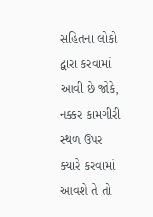સહિતના લોકો દ્વારા કરવામાં આવી છે જોકે, નક્કર કામગીરી સ્થળ ઉપર ક્યારે કરવામાં આવશે તે તો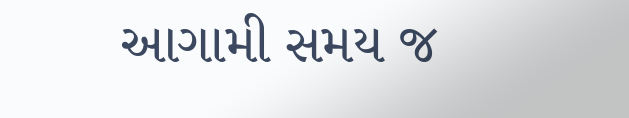આગામી સમય જ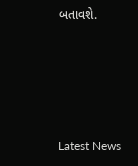બતાવશે.






Latest News